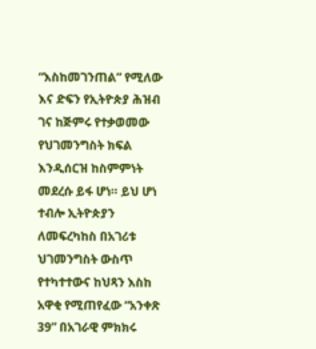“እስከመገንጠል” የሚለው እና ድፍን የኢትዮጵያ ሕዝብ ገና ከጅምሩ የተቃወመው የህገመንግስት ክፍል እንዲሰርዝ ከስምምነት መደረሱ ይፋ ሆነ። ይህ ሆነ ተብሎ ኢትዮጵያን ለመፍረካከስ በአገሪቱ ህገመንግስት ውስጥ የተካተተውና ከህጻን እስከ አዋቂ የሚጠየፈው “አንቀጽ 39” በአገራዊ ምክክሩ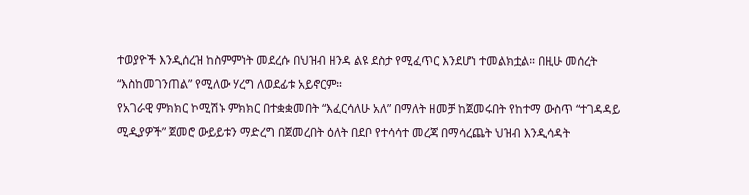ተወያዮች እንዲሰረዝ ከስምምነት መደረሱ በህዝብ ዘንዳ ልዩ ደስታ የሚፈጥር እንደሆነ ተመልክቷል። በዚሁ መሰረት “እስከመገንጠል” የሚለው ሃረግ ለወደፊቱ አይኖርም።
የአገራዊ ምክክር ኮሚሽኑ ምክክር በተቋቋመበት “እፈርሳለሁ አለ” በማለት ዘመቻ ከጀመሩበት የከተማ ውስጥ “ተገዳዳይ ሚዲያዎች” ጀመሮ ውይይቱን ማድረግ በጀመረበት ዕለት በደቦ የተሳሳተ መረጃ በማሳረጨት ህዝብ እንዲሳዳት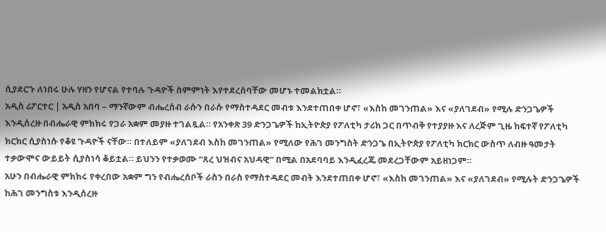ሲያደርጉ ለነበሩ ሁሉ ሃዘን የሆናል የተባሉ ጉዳዮች ስምምነት እየተደረሰባቸው መሆኑ ተመልክቷል።
አዲስ ሪፖርተር | አዲስ አበባ – ማንኛውም ብሔረሰብ ራሱን በራሱ የማስተዳደር መብቱ እንደተጠበቀ ሆኖ፣ «እስከ መገንጠል» እና «ያለገደብ» የሚሉ ድንጋጌዎች እንዲሰረዙ በብሔራዊ ምክክሩ የጋራ አቋም መያዙ ተገልጿል። የአንቀጽ 39 ድንጋጌዎች ከኢትዮጵያ የፖለቲካ ታሪክ ጋር በጥብቅ የተያያዙ እና ለረጅም ጊዜ ከፍተኛ የፖለቲካ ክርክር ሲያስነሱ የቆዩ ጉዳዮች ናቸው። በተለይም «ያለገደብ እስከ መገንጠል» የሚለው የሕገ መንግስት ድንጋጌ በኢትዮጵያ የፖለቲካ ክርክር ውስጥ ለብዙ ዓመታት ተቃውሞና ውይይት ሲያስነሳ ቆይቷል። ይህንን የተቃወሙ “ጸረ ህዝብና አህዳዊ” በሚል በአደባባይ እንዲፈረጁ መደረጋቸውም አይዘነጋም።
አሁን በብሔራዊ ምክክሩ የቀረበው አቋም ግን የብሔረሰቦች ራስን በራስ የማስተዳደር መብት እንደተጠበቀ ሆኖ፣ «እስከ መገንጠል» እና «ያለገደብ» የሚሉት ድንጋጌዎች ከሕገ መንግስቱ እንዲሰረዙ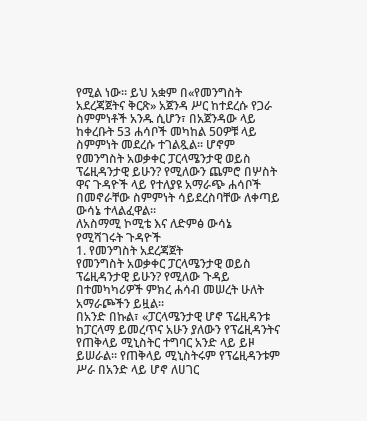የሚል ነው። ይህ አቋም በ«የመንግስት አደረጃጀትና ቅርጽ» አጀንዳ ሥር ከተደረሱ የጋራ ስምምነቶች አንዱ ሲሆን፣ በአጀንዳው ላይ ከቀረቡት 53 ሐሳቦች መካከል 50ዎቹ ላይ ስምምነት መደረሱ ተገልጿል። ሆኖም የመንግስት አወቃቀር ፓርላሜንታዊ ወይስ ፕሬዚዳንታዊ ይሁን? የሚለውን ጨምሮ በሦስት ዋና ጉዳዮች ላይ የተለያዩ አማራጭ ሐሳቦች በመኖራቸው ስምምነት ሳይደረስባቸው ለቀጣይ ውሳኔ ተላልፈዋል።
ለአስማሚ ኮሚቴ እና ለድምፅ ውሳኔ የሚሻገሩት ጉዳዮች
1. የመንግስት አደረጃጀት
የመንግስት አወቃቀር ፓርላሜንታዊ ወይስ ፕሬዚዳንታዊ ይሁን? የሚለው ጉዳይ በተመካካሪዎች ምክረ ሐሳብ መሠረት ሁለት አማራጮችን ይዟል።
በአንድ በኩል፣ «ፓርላሜንታዊ ሆኖ ፕሬዚዳንቱ ከፓርላማ ይመረጥና አሁን ያለውን የፕሬዚዳንትና የጠቅላይ ሚኒስትር ተግባር አንድ ላይ ይዞ ይሠራል። የጠቅላይ ሚኒስትሩም የፕሬዚዳንቱም ሥራ በአንድ ላይ ሆኖ ለሀገር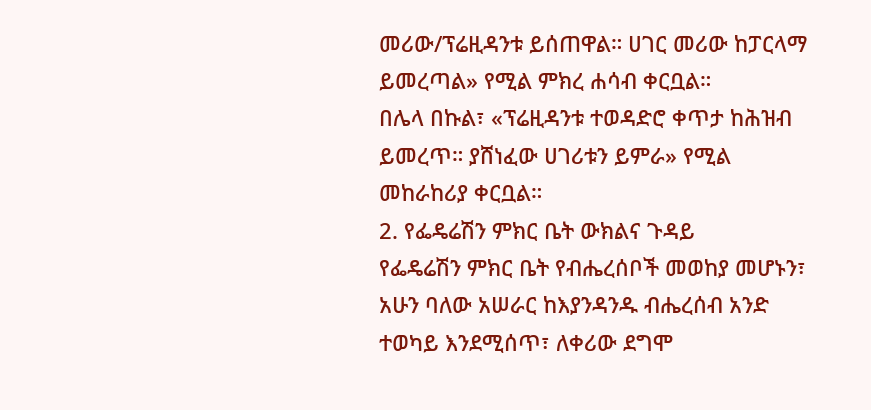መሪው/ፕሬዚዳንቱ ይሰጠዋል። ሀገር መሪው ከፓርላማ ይመረጣል» የሚል ምክረ ሐሳብ ቀርቧል።
በሌላ በኩል፣ «ፕሬዚዳንቱ ተወዳድሮ ቀጥታ ከሕዝብ ይመረጥ። ያሸነፈው ሀገሪቱን ይምራ» የሚል መከራከሪያ ቀርቧል።
2. የፌዴሬሽን ምክር ቤት ውክልና ጉዳይ
የፌዴሬሽን ምክር ቤት የብሔረሰቦች መወከያ መሆኑን፣ አሁን ባለው አሠራር ከእያንዳንዱ ብሔረሰብ አንድ ተወካይ እንደሚሰጥ፣ ለቀሪው ደግሞ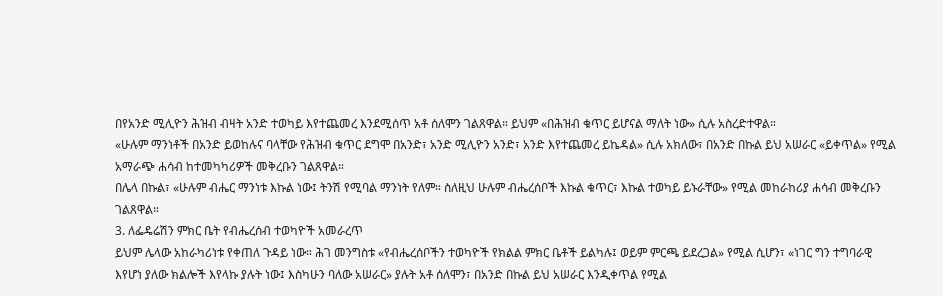በየአንድ ሚሊዮን ሕዝብ ብዛት አንድ ተወካይ እየተጨመረ እንደሚሰጥ አቶ ሰለሞን ገልጸዋል። ይህም «በሕዝብ ቁጥር ይሆናል ማለት ነው» ሲሉ አስረድተዋል።
«ሁሉም ማንነቶች በአንድ ይወከሉና ባላቸው የሕዝብ ቁጥር ደግሞ በአንድ፣ አንድ ሚሊዮን አንድ፣ አንድ እየተጨመረ ይኬዳል» ሲሉ አክለው፣ በአንድ በኩል ይህ አሠራር «ይቀጥል» የሚል አማራጭ ሐሳብ ከተመካካሪዎች መቅረቡን ገልጸዋል።
በሌላ በኩል፣ «ሁሉም ብሔር ማንነቱ እኩል ነው፤ ትንሽ የሚባል ማንነት የለም። ስለዚህ ሁሉም ብሔረሰቦች እኩል ቁጥር፣ እኩል ተወካይ ይኑራቸው» የሚል መከራከሪያ ሐሳብ መቅረቡን ገልጸዋል።
3. ለፌዴሬሽን ምክር ቤት የብሔረሰብ ተወካዮች አመራረጥ
ይህም ሌላው አከራካሪነቱ የቀጠለ ጉዳይ ነው። ሕገ መንግስቱ «የብሔረሰቦችን ተወካዮች የክልል ምክር ቤቶች ይልካሉ፤ ወይም ምርጫ ይደረጋል» የሚል ሲሆን፣ «ነገር ግን ተግባራዊ እየሆነ ያለው ክልሎች እየላኩ ያሉት ነው፤ እስካሁን ባለው አሠራር» ያሉት አቶ ሰለሞን፣ በአንድ በኩል ይህ አሠራር እንዲቀጥል የሚል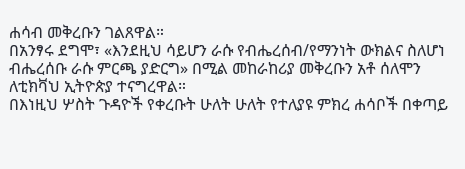ሐሳብ መቅረቡን ገልጸዋል።
በአንፃሩ ደግሞ፣ «እንደዚህ ሳይሆን ራሱ የብሔረሰብ/የማንነት ውክልና ስለሆነ ብሔረሰቡ ራሱ ምርጫ ያድርግ» በሚል መከራከሪያ መቅረቡን አቶ ሰለሞን ለቲክቫህ ኢትዮጵያ ተናግረዋል።
በእነዚህ ሦስት ጉዳዮች የቀረቡት ሁለት ሁለት የተለያዩ ምክረ ሐሳቦች በቀጣይ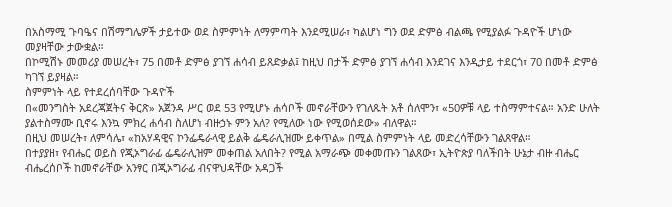በአስማሚ ጉባዔና በሽማግሌዎች ታይተው ወደ ስምምነት ለማምጣት እንደሚሠራ፣ ካልሆነ ግን ወደ ድምፅ ብልጫ የሚያልፉ ጉዳዮች ሆነው መያዛቸው ታውቋል።
በኮሚሽኑ መመሪያ መሠረት፣ 75 በመቶ ድምፅ ያገኘ ሐሳብ ይጸድቃል፤ ከዚህ በታች ድምፅ ያገኘ ሐሳብ እንደገና እንዲታይ ተደርጎ፣ 70 በመቶ ድምፅ ካገኘ ይያዛል።
ስምምነት ላይ የተደረሰባቸው ጉዳዮች
በ«መንግስት አደረጃጀትና ቅርጽ» አጀንዳ ሥር ወደ 53 የሚሆኑ ሐሳቦች መኖራቸውን የገለጹት አቶ ሰለሞን፣ «50ዎቹ ላይ ተስማምተናል። አንድ ሁለት ያልተስማሙ ቢኖሩ እንኳ ምክረ ሐሳብ ስለሆነ ብዙኃኑ ምን አለ? የሚለው ነው የሚወሰደው» ብለዋል።
በዚህ መሠረት፣ ለምሳሌ፣ «ከአሃዳዊና ኮንፌዴራላዊ ይልቅ ፌዴራሊዝሙ ይቀጥል» በሚል ስምምነት ላይ መድረሳቸውን ገልጸዋል።
በተያያዘ፣ የብሔር ወይስ የጂኦግራፊ ፌዴራሊዝም መቀጠል አለበት? የሚል አማራጭ መቀመጡን ገልጸው፣ ኢትዮጵያ ባለችበት ሁኔታ ብዙ ብሔር ብሔረሰቦች ከመኖራቸው አንፃር በጂኦግራፊ ብናዋህዳቸው አዳጋች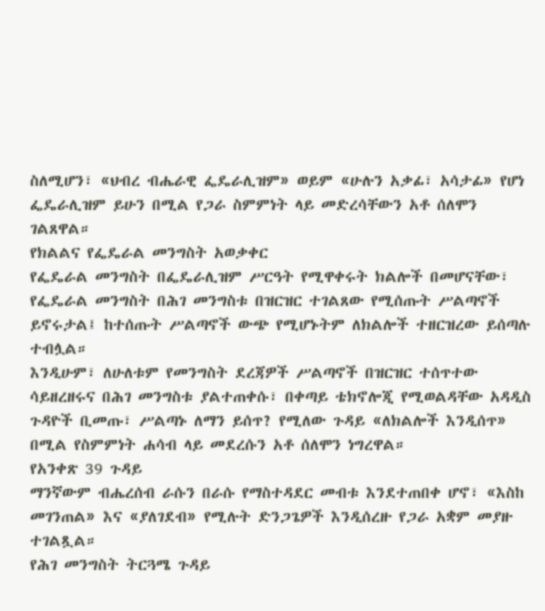ስለሚሆን፣ «ህብረ ብሔራዊ ፌዴራሊዝም» ወይም «ሁሉን አቃፊ፣ አሳታፊ» የሆነ ፌዴራሊዝም ይሁን በሚል የጋራ ስምምነት ላይ መድረሳቸውን አቶ ሰለሞን ገልጸዋል።
የክልልና የፌዴራል መንግስት አወቃቀር
የፌዴራል መንግስት በፌዴራሊዝም ሥርዓት የሚዋቀሩት ክልሎች በመሆናቸው፣ የፌዴራል መንግስት በሕገ መንግስቱ በዝርዝር ተገልጸው የሚሰጡት ሥልጣኖች ይኖሩታል፤ ከተሰጡት ሥልጣኖች ውጭ የሚሆኑትም ለክልሎች ተዘርዝረው ይሰጣሉ ተብሏል።
እንዲሁም፣ ለሁለቱም የመንግስት ደረጃዎች ሥልጣኖች በዝርዝር ተሰጥተው ሳይዘረዘሩና በሕገ መንግስቱ ያልተጠቀሱ፣ በቀጣይ ቴክኖሎጂ የሚወልዳቸው አዳዲስ ጉዳዮች ቢመጡ፣ ሥልጣኑ ለማን ይሰጥ? የሚለው ጉዳይ «ለክልሎች እንዲሰጥ» በሚል የስምምነት ሐሳብ ላይ መደረሱን አቶ ሰለሞን ነግረዋል።
የአንቀጽ 39 ጉዳይ
ማንኛውም ብሔረሰብ ራሱን በራሱ የማስተዳደር መብቱ እንደተጠበቀ ሆኖ፣ «እስከ መገንጠል» እና «ያለገደብ» የሚሉት ድንጋጌዎች እንዲሰረዙ የጋራ አቋም መያዙ ተገልጿል።
የሕገ መንግስት ትርጓሜ ጉዳይ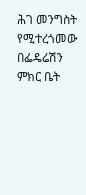ሕገ መንግስት የሚተረጎመው በፌዴሬሽን ምክር ቤት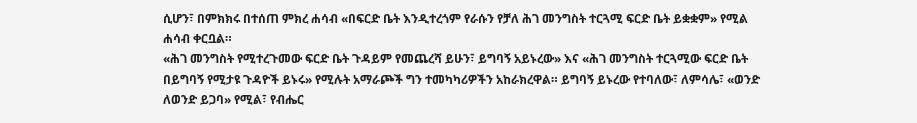ሲሆን፣ በምክክሩ በተሰጠ ምክረ ሐሳብ «በፍርድ ቤት እንዲተረጎም የራሱን የቻለ ሕገ መንግስት ተርጓሚ ፍርድ ቤት ይቋቋም» የሚል ሐሳብ ቀርቧል።
«ሕገ መንግስት የሚተረጉመው ፍርድ ቤት ጉዳይም የመጨረሻ ይሁን፣ ይግባኝ አይኑረው» እና «ሕገ መንግስት ተርጓሚው ፍርድ ቤት በይግባኝ የሚታዩ ጉዳዮች ይኑሩ» የሚሉት አማራጮች ግን ተመካካሪዎችን አከራክረዋል። ይግባኝ ይኑረው የተባለው፣ ለምሳሌ፣ «ወንድ ለወንድ ይጋባ» የሚል፣ የብሔር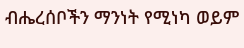ብሔረሰቦችን ማንነት የሚነካ ወይም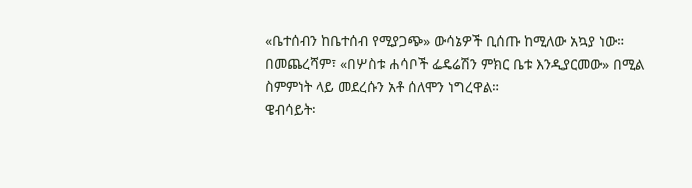«ቤተሰብን ከቤተሰብ የሚያጋጭ» ውሳኔዎች ቢሰጡ ከሚለው አኳያ ነው። በመጨረሻም፣ «በሦስቱ ሐሳቦች ፌዴሬሽን ምክር ቤቱ እንዲያርመው» በሚል ስምምነት ላይ መደረሱን አቶ ሰለሞን ነግረዋል።
ዌብሳይት፡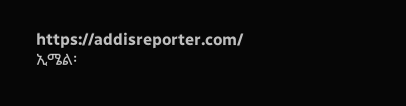https://addisreporter.com/
ኢሜል፡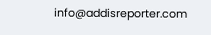info@addisreporter.com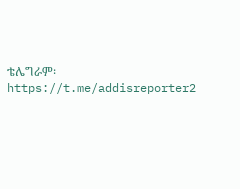ቴሌግራም፡ https://t.me/addisreporter2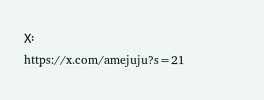X፡ https://x.com/amejuju?s=21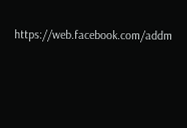https://web.facebook.com/addm